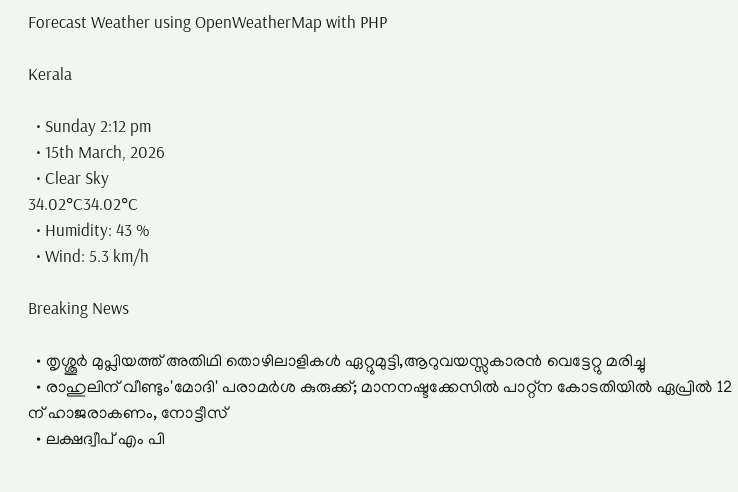Forecast Weather using OpenWeatherMap with PHP

Kerala

  • Sunday 2:12 pm
  • 15th March, 2026
  • Clear Sky
34.02°C34.02°C
  • Humidity: 43 %
  • Wind: 5.3 km/h

Breaking News

  • തൃശ്ശൂർ മുപ്ലിയത്ത് അതിഥി തൊഴിലാളികൾ ഏറ്റുമുട്ടി,ആറുവയസ്സുകാരൻ വെട്ടേറ്റു മരിച്ചു
  • രാഹുലിന് വീണ്ടും'മോദി' പരാമര്‍ശ കുരുക്ക്; മാനനഷ്ടക്കേസിൽ പാറ്റ്ന കോടതിയിൽ ഏപ്രിൽ 12 ന് ഹാജരാകണം, നോട്ടീസ്
  • ലക്ഷദ്വീപ് എം പി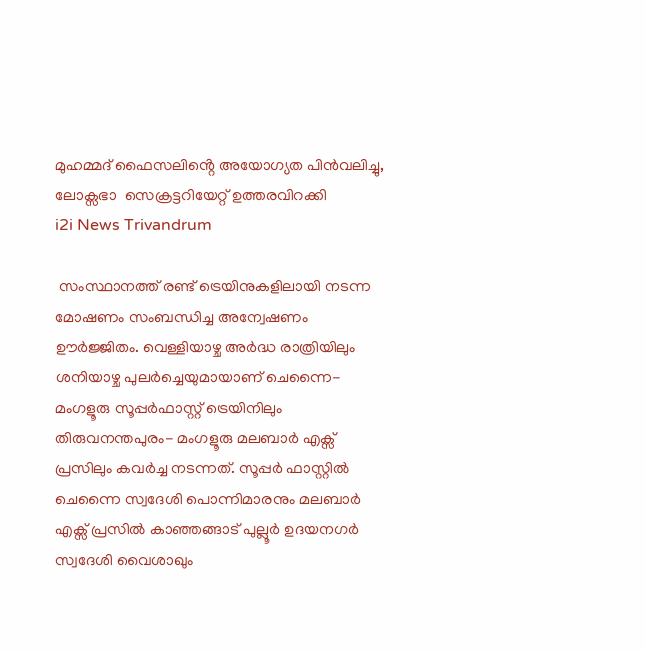മുഹമ്മദ് ഫൈസലിൻ്റെ അയോഗ്യത പിൻവലിച്ചു, ലോക്സഭാ  സെക്രട്ടറിയേറ്റ് ഉത്തരവിറക്കി
i2i News Trivandrum

 സംസ്ഥാനത്ത് രണ്ട് ട്രെയിനുകളിലായി നടന്ന മോഷണം സംബന്ധിച്ച അന്വേഷണം ഊർജ്ജിതം. വെള്ളിയാഴ്ച അർദ്ധ രാത്രിയിലും ശനിയാഴ്ച പുലർച്ചെയുമായാണ് ചെന്നൈ-മംഗളൂരു സൂപ്പർഫാസ്റ്റ് ട്രെയിനിലും തിരുവനന്തപുരം- മംഗളൂരു മലബാർ എക്സ് പ്രസിലും കവർച്ച നടന്നത്. സൂപ്പർ ഫാസ്റ്റിൽ ചെന്നൈ സ്വദേശി പൊന്നിമാരനും മലബാർ എക്സ് പ്രസിൽ കാഞ്ഞങ്ങാട് പുല്ലൂർ ഉദയനഗർ സ്വദേശി വൈശാഖും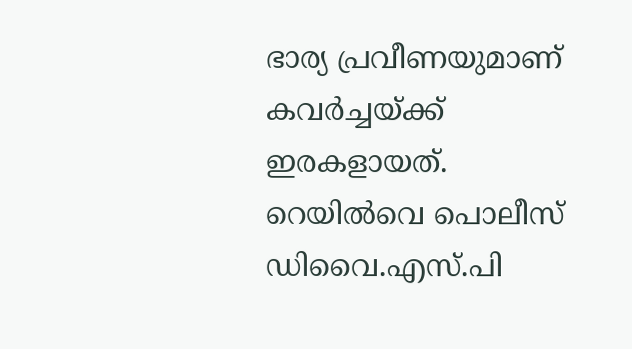ഭാര്യ പ്രവീണയുമാണ് കവർച്ചയ്ക്ക് ഇരകളായത്. റെയിൽവെ പൊലീസ് ഡിവൈ.എസ്.പി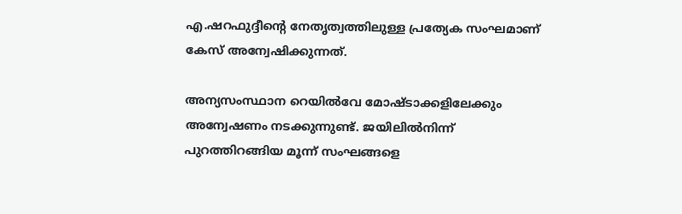എ.ഷറഫുദ്ദീന്റെ നേതൃത്വത്തിലുള്ള പ്രത്യേക സംഘമാണ് കേസ് അന്വേഷിക്കുന്നത്.

അന്യസംസ്ഥാന റെയിൽവേ മോഷ്ടാക്കളിലേക്കും അന്വേഷണം നടക്കുന്നുണ്ട്. ജയിലിൽനിന്ന് പുറത്തിറങ്ങിയ മൂന്ന് സംഘങ്ങളെ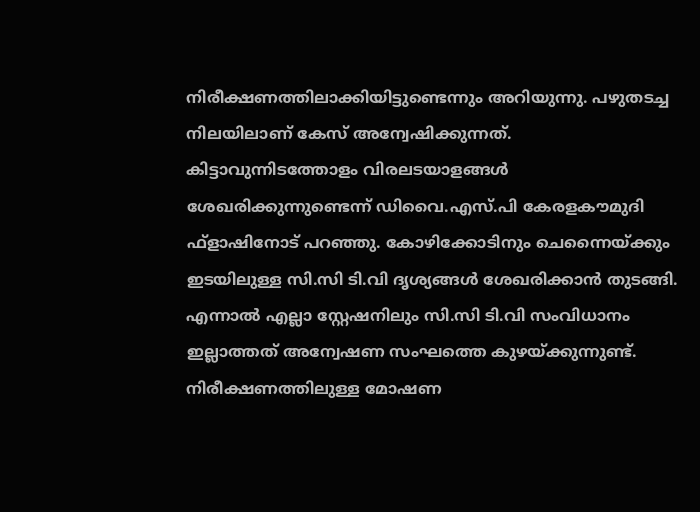നിരീക്ഷണത്തിലാക്കിയിട്ടുണ്ടെന്നും അറിയുന്നു. പഴുതടച്ച നിലയിലാണ് കേസ് അന്വേഷിക്കുന്നത്. കിട്ടാവുന്നിടത്തോളം വിരലടയാളങ്ങൾ ശേഖരിക്കുന്നുണ്ടെന്ന് ഡിവൈ.എസ്.പി കേരളകൗമുദി ഫ്ളാഷിനോട് പറഞ്ഞു. കോഴിക്കോടിനും ചെന്നൈയ്ക്കും ഇടയിലുള്ള സി.സി ടി.വി ദൃശ്യങ്ങൾ ശേഖരിക്കാൻ തുടങ്ങി. എന്നാൽ എല്ലാ സ്റ്റേഷനിലും സി.സി ടി.വി സംവിധാനം ഇല്ലാത്തത് അന്വേഷണ സംഘത്തെ കുഴയ്ക്കുന്നുണ്ട്. നിരീക്ഷണത്തിലുള്ള മോഷണ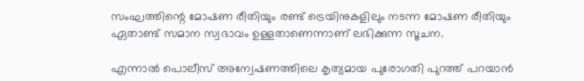സംഘത്തിന്റെ മോഷണ രീതിയും രണ്ട് ട്രെയിനുകളിലും നടന്ന മോഷണ രീതിയും ഏതാണ്ട് സമാന സ്വഭാവം ഉള്ളതാണെന്നാണ് ലഭിക്കുന്ന സൂചന.

എന്നാൽ പൊലീസ് അന്വേഷണത്തിലെ കൃത്യമായ പുരോഗതി പുറത്ത് പറയാൻ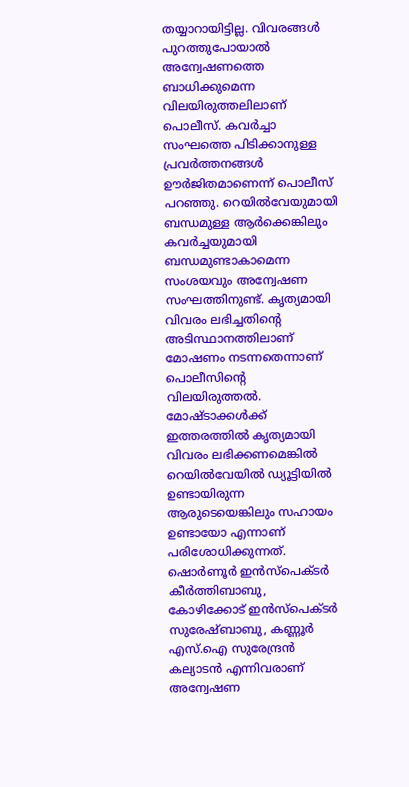തയ്യാറായിട്ടില്ല. വിവരങ്ങൾ പുറത്തുപോയാൽ അന്വേഷണത്തെ ബാധിക്കുമെന്ന വിലയിരുത്തലിലാണ് പൊലീസ്. കവർച്ചാ സംഘത്തെ പിടിക്കാനുള്ള പ്രവർത്തനങ്ങൾ ഊർജിതമാണെന്ന് പൊലീസ് പറഞ്ഞു. റെയിൽവേയുമായി ബന്ധമുള്ള ആർക്കെങ്കിലും കവർച്ചയുമായി ബന്ധമുണ്ടാകാമെന്ന സംശയവും അന്വേഷണ സംഘത്തിനുണ്ട്. കൃത്യമായി വിവരം ലഭിച്ചതിന്റെ അടിസ്ഥാനത്തിലാണ് മോഷണം നടന്നതെന്നാണ് പൊലീസിന്റെ വിലയിരുത്തൽ. മോഷ്ടാക്കൾക്ക് ഇത്തരത്തിൽ കൃത്യമായി വിവരം ലഭിക്കണമെങ്കിൽ റെയിൽവേയിൽ ഡ്യൂട്ടിയിൽ ഉണ്ടായിരുന്ന ആരുടെയെങ്കിലും സഹായം ഉണ്ടായോ എന്നാണ് പരിശോധിക്കുന്നത്. ഷൊർണൂർ ഇൻസ്പെക്ടർ കീർത്തിബാബു, കോഴിക്കോട് ഇൻസ്പെക്ടർ സുരേഷ്ബാബു, കണ്ണൂർ എസ്.ഐ സുരേന്ദ്രൻ കല്യാടൻ എന്നിവരാണ് അന്വേഷണ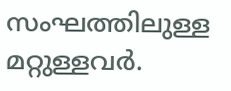സംഘത്തിലുള്ള മറ്റുള്ളവർ.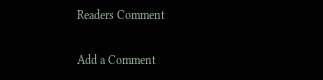Readers Comment

Add a Comment